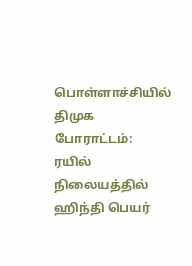பொள்ளாச்சியில் திமுக போராட்டம்: ரயில் நிலையத்தில் ஹிந்தி பெயர்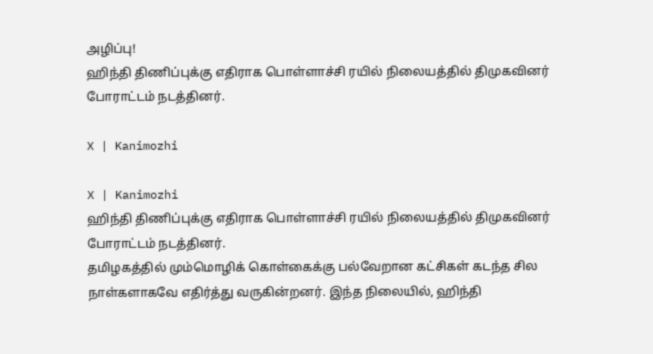அழிப்பு!
ஹிந்தி திணிப்புக்கு எதிராக பொள்ளாச்சி ரயில் நிலையத்தில் திமுகவினர் போராட்டம் நடத்தினர்.

X | Kanimozhi

X | Kanimozhi
ஹிந்தி திணிப்புக்கு எதிராக பொள்ளாச்சி ரயில் நிலையத்தில் திமுகவினர் போராட்டம் நடத்தினர்.
தமிழகத்தில் மும்மொழிக் கொள்கைக்கு பல்வேறான கட்சிகள் கடந்த சில நாள்களாகவே எதிர்த்து வருகின்றனர். இந்த நிலையில், ஹிந்தி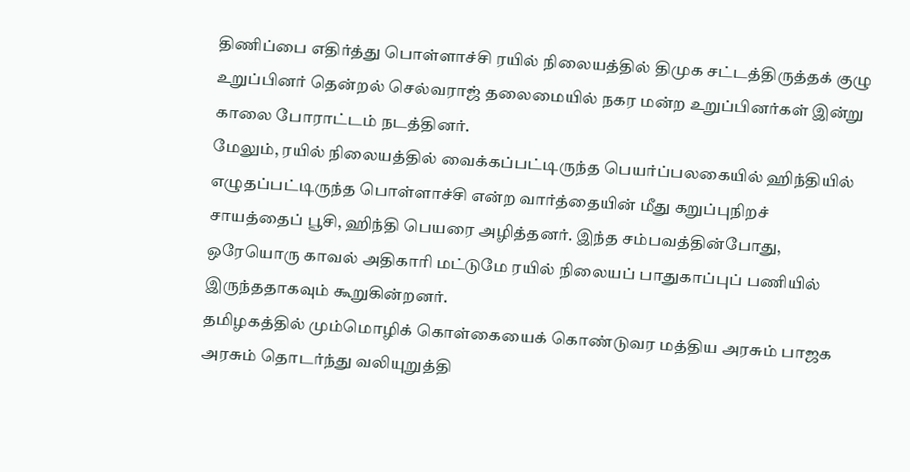திணிப்பை எதிர்த்து பொள்ளாச்சி ரயில் நிலையத்தில் திமுக சட்டத்திருத்தக் குழு உறுப்பினர் தென்றல் செல்வராஜ் தலைமையில் நகர மன்ற உறுப்பினர்கள் இன்று காலை போராட்டம் நடத்தினர்.
மேலும், ரயில் நிலையத்தில் வைக்கப்பட்டிருந்த பெயர்ப்பலகையில் ஹிந்தியில் எழுதப்பட்டிருந்த பொள்ளாச்சி என்ற வார்த்தையின் மீது கறுப்புநிறச் சாயத்தைப் பூசி, ஹிந்தி பெயரை அழித்தனர். இந்த சம்பவத்தின்போது, ஒரேயொரு காவல் அதிகாரி மட்டுமே ரயில் நிலையப் பாதுகாப்புப் பணியில் இருந்ததாகவும் கூறுகின்றனர்.
தமிழகத்தில் மும்மொழிக் கொள்கையைக் கொண்டுவர மத்திய அரசும் பாஜக அரசும் தொடர்ந்து வலியுறுத்தி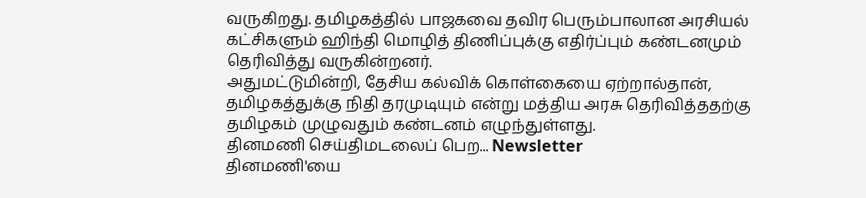வருகிறது. தமிழகத்தில் பாஜகவை தவிர பெரும்பாலான அரசியல் கட்சிகளும் ஹிந்தி மொழித் திணிப்புக்கு எதிர்ப்பும் கண்டனமும் தெரிவித்து வருகின்றனர்.
அதுமட்டுமின்றி, தேசிய கல்விக் கொள்கையை ஏற்றால்தான், தமிழகத்துக்கு நிதி தரமுடியும் என்று மத்திய அரசு தெரிவித்ததற்கு தமிழகம் முழுவதும் கண்டனம் எழுந்துள்ளது.
தினமணி செய்திமடலைப் பெற... Newsletter
தினமணி'யை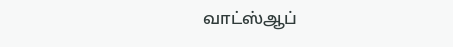வாட்ஸ்ஆப்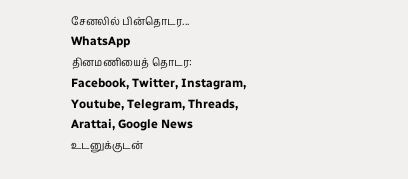சேனலில் பின்தொடர... WhatsApp
தினமணியைத் தொடர: Facebook, Twitter, Instagram, Youtube, Telegram, Threads, Arattai, Google News
உடனுக்குடன்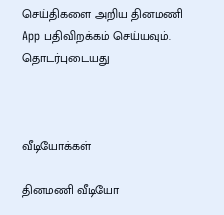செய்திகளை அறிய தினமணி App பதிவிறக்கம் செய்யவும்.
தொடர்புடையது



வீடியோக்கள்

தினமணி வீடியோ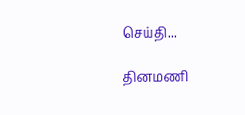செய்தி...

தினமணி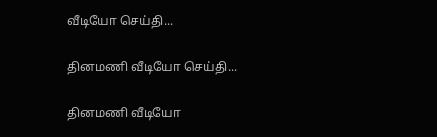வீடியோ செய்தி...

தினமணி வீடியோ செய்தி...

தினமணி வீடியோ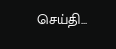செய்தி...